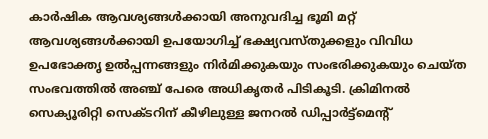കാർഷിക ആവശ്യങ്ങൾക്കായി അനുവദിച്ച ഭൂമി മറ്റ് ആവശ്യങ്ങൾക്കായി ഉപയോഗിച്ച് ഭക്ഷ്യവസ്തുക്കളും വിവിധ ഉപഭോക്തൃ ഉൽപ്പന്നങ്ങളും നിർമിക്കുകയും സംഭരിക്കുകയും ചെയ്ത സംഭവത്തിൽ അഞ്ച് പേരെ അധികൃതർ പിടികൂടി. ക്രിമിനൽ സെക്യൂരിറ്റി സെക്ടറിന് കീഴിലുള്ള ജനറൽ ഡിപ്പാർട്ട്മെന്റ്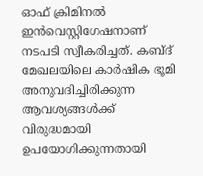ഓഫ് ക്രിമിനൽ ഇൻവെസ്റ്റിഗേഷനാണ് നടപടി സ്വീകരിച്ചത്. കബ്ദ് മേഖലയിലെ കാർഷിക ഭൂമി അനുവദിച്ചിരിക്കുന്ന ആവശ്യങ്ങൾക്ക് വിരുദ്ധമായി ഉപയോഗിക്കുന്നതായി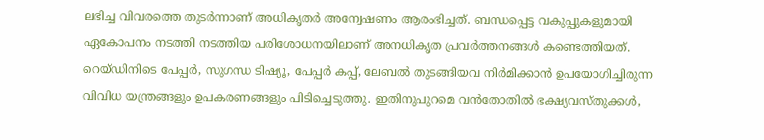ലഭിച്ച വിവരത്തെ തുടർന്നാണ് അധികൃതർ അന്വേഷണം ആരംഭിച്ചത്. ബന്ധപ്പെട്ട വകുപ്പുകളുമായി ഏകോപനം നടത്തി നടത്തിയ പരിശോധനയിലാണ് അനധികൃത പ്രവർത്തനങ്ങൾ കണ്ടെത്തിയത്.
റെയ്ഡിനിടെ പേപ്പർ, സുഗന്ധ ടിഷ്യൂ, പേപ്പർ കപ്പ്, ലേബൽ തുടങ്ങിയവ നിർമിക്കാൻ ഉപയോഗിച്ചിരുന്ന വിവിധ യന്ത്രങ്ങളും ഉപകരണങ്ങളും പിടിച്ചെടുത്തു. ഇതിനുപുറമെ വൻതോതിൽ ഭക്ഷ്യവസ്തുക്കൾ,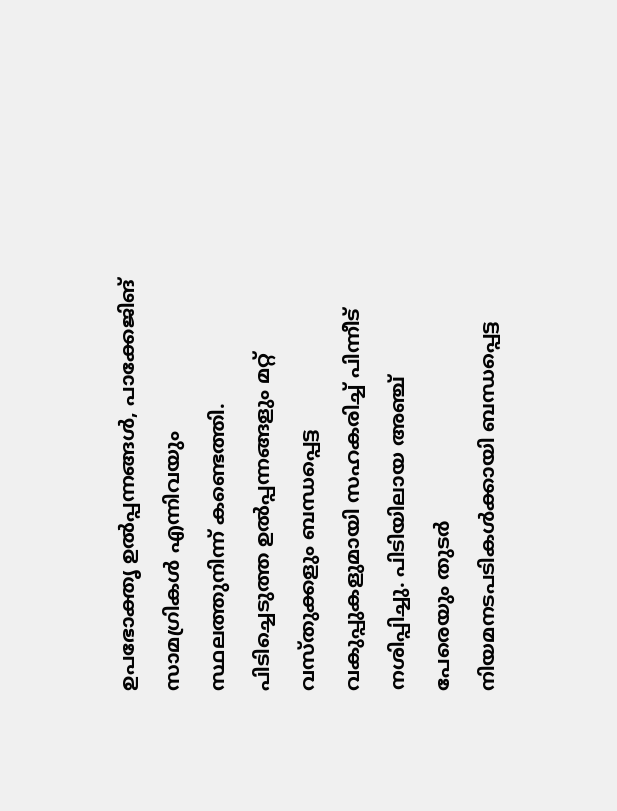ഉപഭോക്തൃ ഉൽപ്പന്നങ്ങൾ, പാക്കേജിങ് സാമഗ്രികൾ എന്നിവയും സ്ഥലത്തുനിന്ന് കണ്ടെത്തി. പിടിച്ചെടുത്ത ഉൽപ്പന്നങ്ങളും മറ്റ് വസ്തുക്കളും ബന്ധപ്പെട്ട വകുപ്പുകളുമായി സഹകരിച്ച് പിന്നീട് നശിപ്പിച്ചു. പിടിയിലായ അഞ്ച് പേരെയും തുടർ നിയമനടപടികൾക്കായി ബന്ധപ്പെട്ട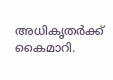അധികൃതർക്ക് കൈമാറി.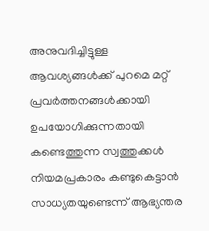അനുവദിച്ചിട്ടുള്ള ആവശ്യങ്ങൾക്ക് പുറമെ മറ്റ് പ്രവർത്തനങ്ങൾക്കായി ഉപയോഗിക്കുന്നതായി കണ്ടെത്തുന്ന സ്വത്തുക്കൾ നിയമപ്രകാരം കണ്ടുകെട്ടാൻ സാധ്യതയുണ്ടെന്ന് ആഭ്യന്തര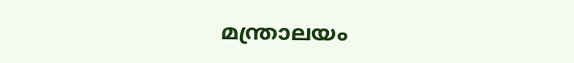മന്ത്രാലയം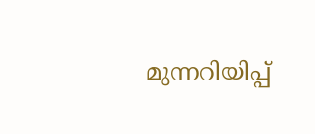മുന്നറിയിപ്പ്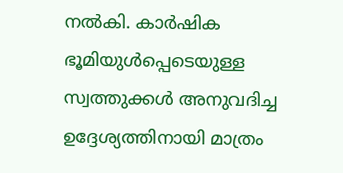നൽകി. കാർഷിക ഭൂമിയുൾപ്പെടെയുള്ള സ്വത്തുക്കൾ അനുവദിച്ച ഉദ്ദേശ്യത്തിനായി മാത്രം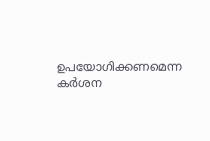ഉപയോഗിക്കണമെന്ന കർശന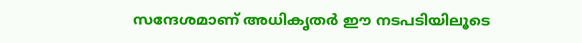സന്ദേശമാണ് അധികൃതർ ഈ നടപടിയിലൂടെ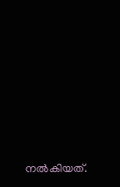നൽകിയത്.